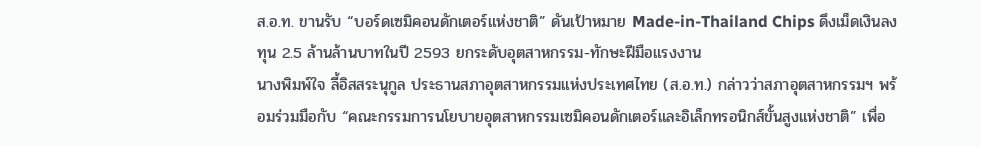ส.อ.ท. ขานรับ “บอร์ดเซมิคอนดักเตอร์แห่งชาติ” ดันเป้าหมาย Made-in-Thailand Chips ดึงเม็ดเงินลงทุน 2.5 ล้านล้านบาทในปี 2593 ยกระดับอุตสาหกรรม-ทักษะฝีมือแรงงาน
นางพิมพ์ใจ ลี้อิสสระนุกูล ประธานสภาอุตสาหกรรมแห่งประเทศไทย (ส.อ.ท.) กล่าวว่าสภาอุตสาหกรรมฯ พร้อมร่วมมือกับ “คณะกรรมการนโยบายอุตสาหกรรมเซมิคอนดักเตอร์และอิเล็กทรอนิกส์ขั้นสูงแห่งชาติ” เพื่อ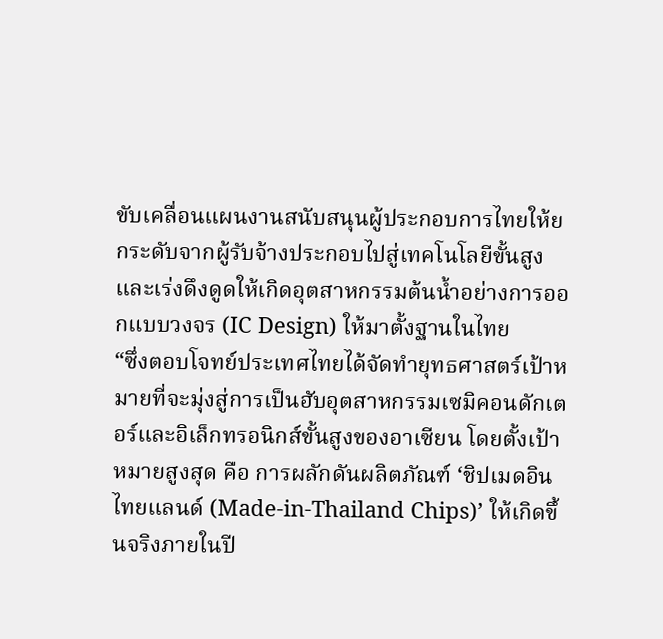ขับเคลื่อนแผนงานสนับสนุนผู้ประกอบการไทยให้ยกระดับจากผู้รับจ้างประกอบไปสู่เทคโนโลยีขั้นสูง และเร่งดึงดูดให้เกิดอุตสาหกรรมต้นน้ำอย่างการออกแบบวงจร (IC Design) ให้มาตั้งฐานในไทย
“ซึ่งตอบโจทย์ประเทศไทยได้จัดทำยุทธศาสตร์เป้าหมายที่จะมุ่งสู่การเป็นฮับอุตสาหกรรมเซมิคอนดักเตอร์และอิเล็กทรอนิกส์ขั้นสูงของอาเซียน โดยตั้งเป้าหมายสูงสุด คือ การผลักดันผลิตภัณฑ์ ‘ชิปเมดอินไทยแลนด์ (Made-in-Thailand Chips)’ ให้เกิดขึ้นจริงภายในปี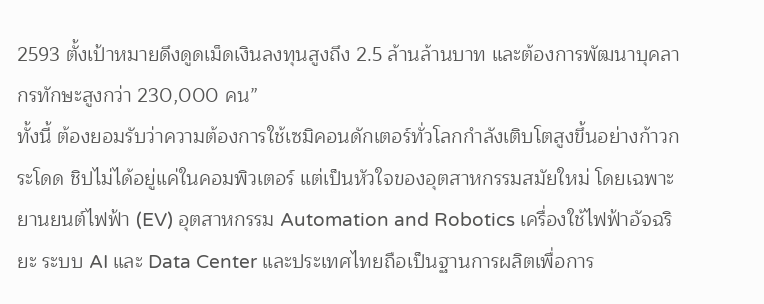2593 ตั้งเป้าหมายดึงดูดเม็ดเงินลงทุนสูงถึง 2.5 ล้านล้านบาท และต้องการพัฒนาบุคลากรทักษะสูงกว่า 230,000 คน”
ทั้งนี้ ต้องยอมรับว่าความต้องการใช้เซมิคอนดักเตอร์ทั่วโลกกำลังเติบโตสูงขึ้นอย่างก้าวกระโดด ชิปไม่ได้อยู่แค่ในคอมพิวเตอร์ แต่เป็นหัวใจของอุตสาหกรรมสมัยใหม่ โดยเฉพาะยานยนต์ไฟฟ้า (EV) อุตสาหกรรม Automation and Robotics เครื่องใช้ไฟฟ้าอัจฉริยะ ระบบ AI และ Data Center และประเทศไทยถือเป็นฐานการผลิตเพื่อการ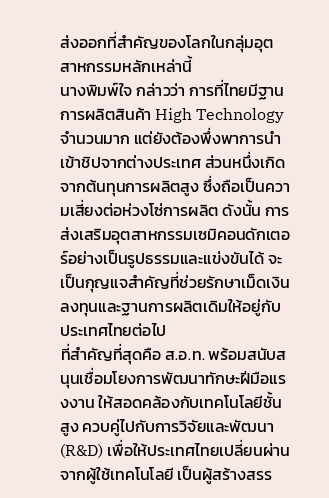ส่งออกที่สำคัญของโลกในกลุ่มอุตสาหกรรมหลักเหล่านี้
นางพิมพ์ใจ กล่าวว่า การที่ไทยมีฐานการผลิตสินค้า High Technology จำนวนมาก แต่ยังต้องพึ่งพาการนำเข้าชิปจากต่างประเทศ ส่วนหนึ่งเกิดจากต้นทุนการผลิตสูง ซึ่งถือเป็นความเสี่ยงต่อห่วงโซ่การผลิต ดังนั้น การส่งเสริมอุตสาหกรรมเซมิคอนดักเตอร์อย่างเป็นรูปธรรมและแข่งขันได้ จะเป็นกุญแจสำคัญที่ช่วยรักษาเม็ดเงินลงทุนและฐานการผลิตเดิมให้อยู่กับประเทศไทยต่อไป
ที่สำคัญที่สุดคือ ส.อ.ท. พร้อมสนับสนุนเชื่อมโยงการพัฒนาทักษะฝีมือแรงงาน ให้สอดคล้องกับเทคโนโลยีชั้นสูง ควบคู่ไปกับการวิจัยและพัฒนา (R&D) เพื่อให้ประเทศไทยเปลี่ยนผ่านจากผู้ใช้เทคโนโลยี เป็นผู้สร้างสรร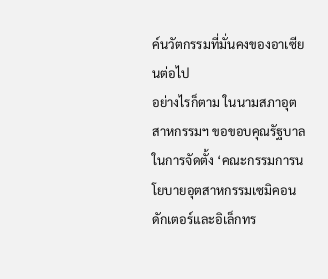ค์นวัตกรรมที่มั่นคงของอาเซียนต่อไป
อย่างไรก็ตาม ในนามสภาอุตสาหกรรมฯ ขอขอบคุณรัฐบาลในการจัดตั้ง ‘คณะกรรมการนโยบายอุตสาหกรรมเซมิคอนดักเตอร์และอิเล็กทร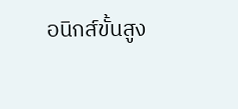อนิกส์ขั้นสูง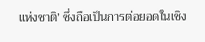แห่งชาติ’ ซึ่งถือเป็นการต่อยอดในเชิง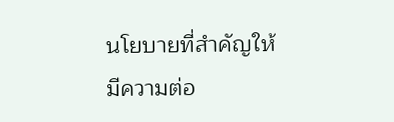นโยบายที่สำคัญให้มีความต่อ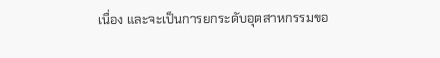เนื่อง และจะเป็นการยกระดับอุตสาหกรรมขอ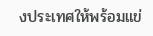งประเทศให้พร้อมแข่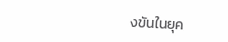งขันในยุค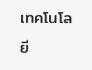เทคโนโลยี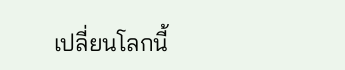เปลี่ยนโลกนี้